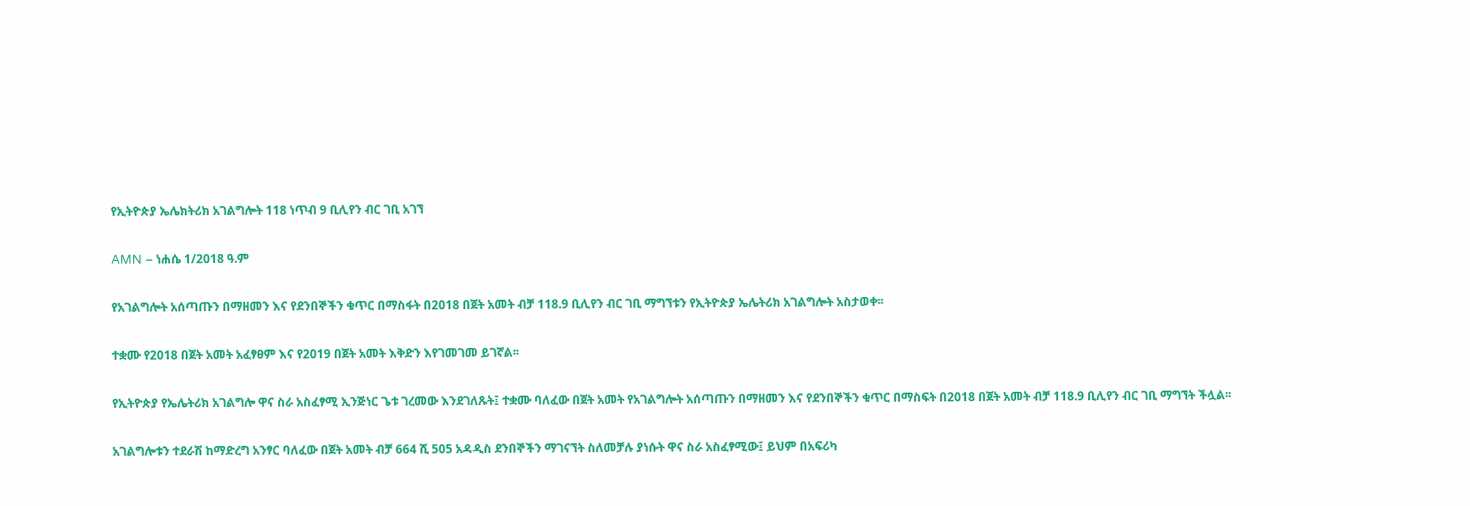የኢትዮጵያ ኤሌክትሪክ አገልግሎት 118 ነጥብ 9 ቢሊየን ብር ገቢ አገኘ

AMN – ነሐሴ 1/2018 ዓ.ም

የአገልግሎት አሰጣጡን በማዘመን እና የደንበኞችን ቁጥር በማስፋት በ2018 በጀት አመት ብቻ 118.9 ቢሊየን ብር ገቢ ማግኘቱን የኢትዮጵያ ኤሌትሪክ አገልግሎት አስታወቀ፡፡

ተቋሙ የ2018 በጀት አመት አፈፃፀም እና የ2019 በጀት አመት እቅድን እየገመገመ ይገኛል፡፡

የኢትዮጵያ የኤሌትሪክ አገልግሎ ዋና ስራ አስፈፃሚ ኢንጅነር ጌቱ ገረመው እንደገለጹት፤ ተቋሙ ባለፈው በጀት አመት የአገልግሎት አሰጣጡን በማዘመን እና የደንበኞችን ቁጥር በማስፍት በ2018 በጀት አመት ብቻ 118.9 ቢሊየን ብር ገቢ ማግኘት ችሏል፡፡

አገልግሎቱን ተደራሽ ከማድረግ አንፃር ባለፈው በጀት አመት ብቻ 664 ሺ 505 አዳዲስ ደንበኞችን ማገናኘት ስለመቻሉ ያነሱት ዋና ስራ አስፈፃሚው፤ ይህም በአፍሪካ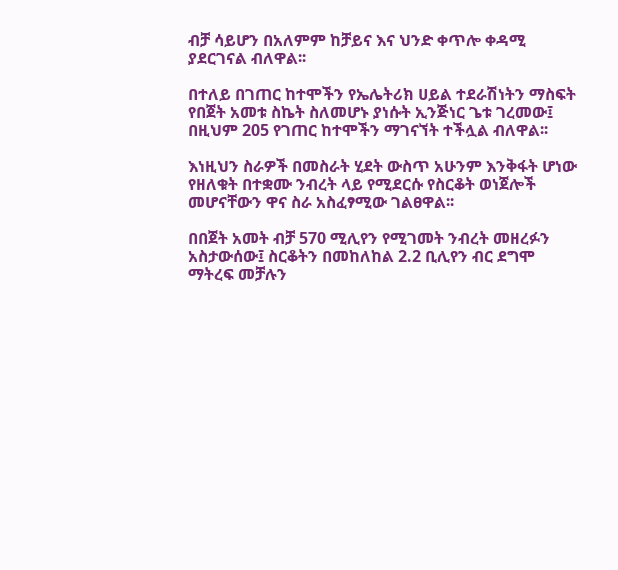ብቻ ሳይሆን በአለምም ከቻይና እና ህንድ ቀጥሎ ቀዳሚ ያደርገናል ብለዋል፡፡

በተለይ በገጠር ከተሞችን የኤሌትሪክ ሀይል ተደራሽነትን ማስፍት የበጀት አመቱ ስኬት ስለመሆኑ ያነሱት ኢንጅነር ጌቱ ገረመው፤ በዚህም 205 የገጠር ከተሞችን ማገናኘት ተችሏል ብለዋል፡፡

እነዚህን ስራዎች በመስራት ሂደት ውስጥ አሁንም እንቅፋት ሆነው የዘለቁት በተቋሙ ንብረት ላይ የሚደርሱ የስርቆት ወነጀሎች መሆናቸውን ዋና ስራ አስፈፃሚው ገልፀዋል፡፡

በበጀት አመት ብቻ 570 ሚሊየን የሚገመት ንብረት መዘረፉን አስታውሰው፤ ስርቆትን በመከለከል 2.2 ቢሊየን ብር ደግሞ ማትረፍ መቻሉን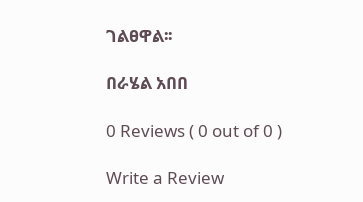ገልፀዋል፡፡

በራሄል አበበ

0 Reviews ( 0 out of 0 )

Write a Review